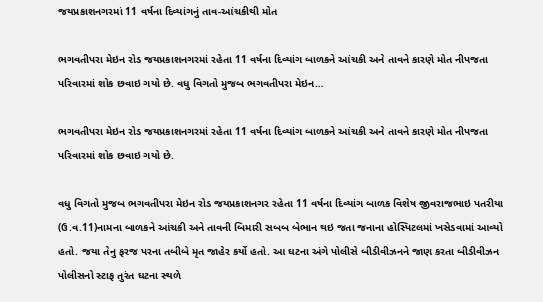જયપ્રકાશનગરમાં 11 વર્ષના દિવ્યાંગનું તાવ-આંચકીથી મોત

ભગવતીપરા મેઇન રોડ જયપ્રકાશનગરમાં રહેતા 11 વર્ષના દિવ્યાંગ બાળકને આંચકી અને તાવને કારણે મોત નીપજતા પરિવારમાં શોક છવાઇ ગયો છે. વધુ વિગતો મુજબ ભગવતીપરા મેઇન…

ભગવતીપરા મેઇન રોડ જયપ્રકાશનગરમાં રહેતા 11 વર્ષના દિવ્યાંગ બાળકને આંચકી અને તાવને કારણે મોત નીપજતા પરિવારમાં શોક છવાઇ ગયો છે.

વધુ વિગતો મુજબ ભગવતીપરા મેઇન રોડ જયપ્રકાશનગર રહેતા 11 વર્ષના દિવ્યાંગ બાળક વિશેષ જીવરાજભાઇ પતરીયા (ઉ.વ.11)નામના બાળકને આંચકી અને તાવની બિમારી સબબ બેભાન થઇ જતા જનાના હોસ્પિટલમાં ખસેડવામાં આવ્યો હતો. જયા તેનુ ફરજ પરના તબીબે મૃત જાહેર કર્યો હતો. આ ઘટના અંગે પોલીસે બીડીવીઝનને જાણ કરતા બીડીવીઝન પોલીસનો સ્ટાફ તુરંત ઘટના સ્થળે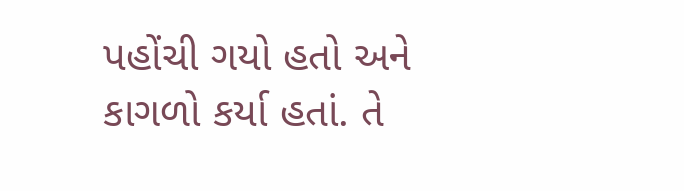પહોંચી ગયો હતો અને કાગળો કર્યા હતાં. તે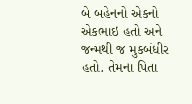બે બહેનનો એકનો એકભાઇ હતો અને જન્મથી જ મુકબંધીર હતો. તેમના પિતા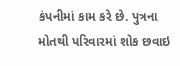કંપનીમાં કામ કરે છે. પુત્રના મોતથી પરિવારમાં શોક છવાઇ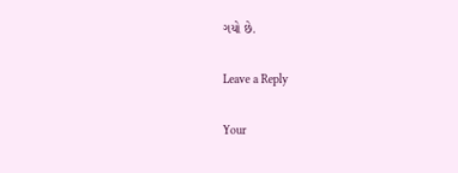ગયો છે.

Leave a Reply

Your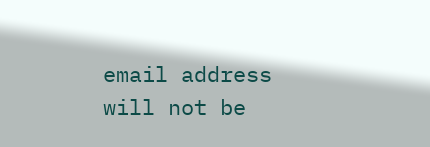email address will not be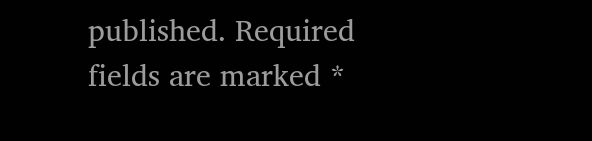published. Required fields are marked *